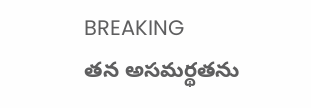BREAKING
తన అసమర్థతను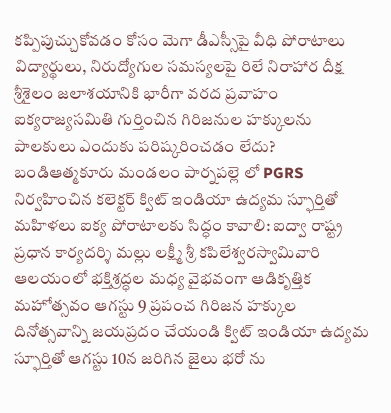కప్పిపుచ్చుకోవడం కోసం మెగా డీఎస్సీపై వీధి పోరాటాలు విద్యార్థులు, నిరుద్యోగుల సమస్యలపై రిలే నిరాహార దీక్ష శ్రీశైలం జలాశయానికి భారీగా వరద ప్రవాహం ఐక్యరాజ్యసమితి గుర్తించిన గిరిజనుల హక్కులను పాలకులు ఎందుకు పరిష్కరించడం లేదు? బండిఆత్మకూరు మండలం పార్నపల్లె లో PGRS నిర్వహించిన కలెక్టర్ క్విట్ ఇండియా ఉద్యమ స్ఫూర్తితో మహిళలు ఐక్య పోరాటాలకు సిద్ధం కావాలి: ఐద్వా రాష్ట్ర ప్రధాన కార్యదర్శి మల్లు లక్ష్మీ శ్రీ కపిలేశ్వరస్వామివారి ఆలయంలో భక్తిశ్రద్ధల మధ్య వైభవంగా ఆడికృత్తిక మహోత్సవం ఆగస్టు 9 ప్రపంచ గిరిజన హక్కుల దినోత్సవాన్ని జయప్రదం చేయండి క్విట్ ఇండియా ఉద్యమ స్ఫూర్తితో ఆగస్టు 10న జరిగిన జైలు భరో ను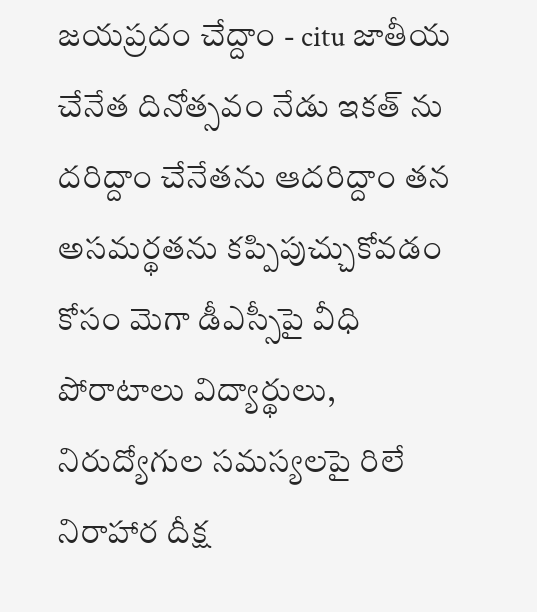జయప్రదం చేద్దాం - citu జాతీయ చేనేత దినోత్సవం నేడు ఇకత్ ను దరిద్దాం చేనేతను ఆదరిద్దాం తన అసమర్థతను కప్పిపుచ్చుకోవడం కోసం మెగా డీఎస్సీపై వీధి పోరాటాలు విద్యార్థులు, నిరుద్యోగుల సమస్యలపై రిలే నిరాహార దీక్ష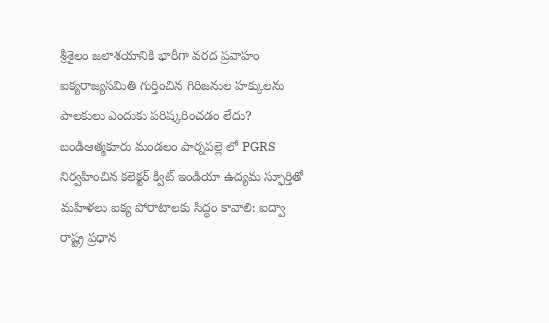శ్రీశైలం జలాశయానికి భారీగా వరద ప్రవాహం ఐక్యరాజ్యసమితి గుర్తించిన గిరిజనుల హక్కులను పాలకులు ఎందుకు పరిష్కరించడం లేదు? బండిఆత్మకూరు మండలం పార్నపల్లె లో PGRS నిర్వహించిన కలెక్టర్ క్విట్ ఇండియా ఉద్యమ స్ఫూర్తితో మహిళలు ఐక్య పోరాటాలకు సిద్ధం కావాలి: ఐద్వా రాష్ట్ర ప్రధాన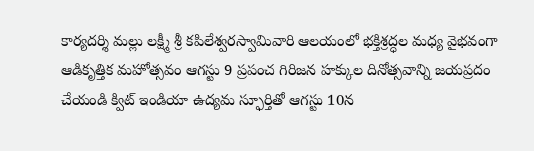కార్యదర్శి మల్లు లక్ష్మీ శ్రీ కపిలేశ్వరస్వామివారి ఆలయంలో భక్తిశ్రద్ధల మధ్య వైభవంగా ఆడికృత్తిక మహోత్సవం ఆగస్టు 9 ప్రపంచ గిరిజన హక్కుల దినోత్సవాన్ని జయప్రదం చేయండి క్విట్ ఇండియా ఉద్యమ స్ఫూర్తితో ఆగస్టు 10న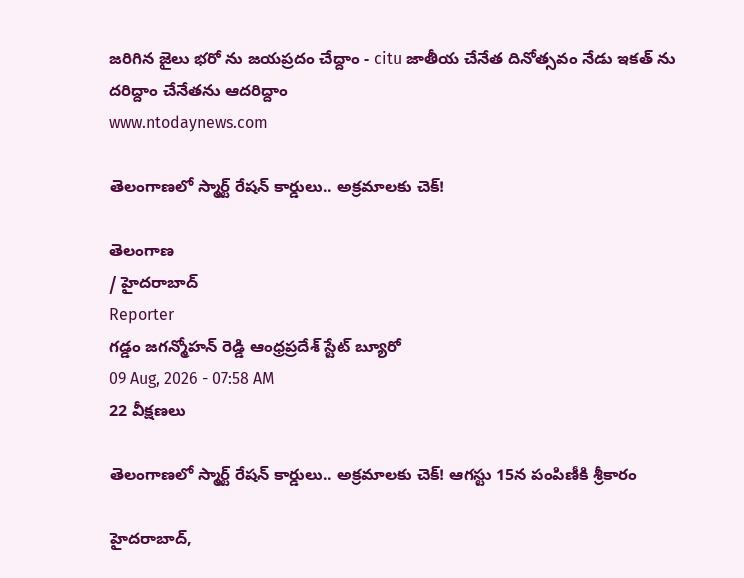జరిగిన జైలు భరో ను జయప్రదం చేద్దాం - citu జాతీయ చేనేత దినోత్సవం నేడు ఇకత్ ను దరిద్దాం చేనేతను ఆదరిద్దాం
www.ntodaynews.com

తెలంగాణలో స్మార్ట్ రేషన్ కార్డులు.. అక్రమాలకు చెక్!

తెలంగాణ
/ హైదరాబాద్
Reporter
గడ్డం జగన్మోహన్ రెడ్డి ఆంధ్రప్రదేశ్ స్టేట్ బ్యూరో
09 Aug, 2026 - 07:58 AM
22 వీక్షణలు

తెలంగాణలో స్మార్ట్ రేషన్ కార్డులు.. అక్రమాలకు చెక్! ఆగస్టు 15న పంపిణీకి శ్రీకారం

హైదరాబాద్,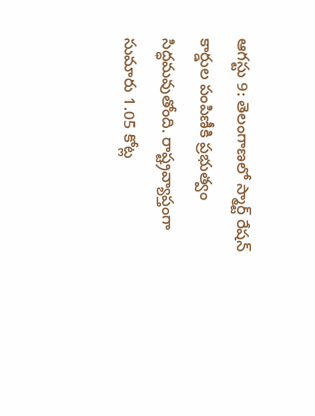ఆగస్టు 9: తెలంగాణలో స్మార్ట్ రేషన్ కార్డుల పంపిణీకి ప్రభుత్వం సిద్ధమవుతోంది. రాష్ట్రవ్యాప్తంగా సుమారు 1.05 కోట్ల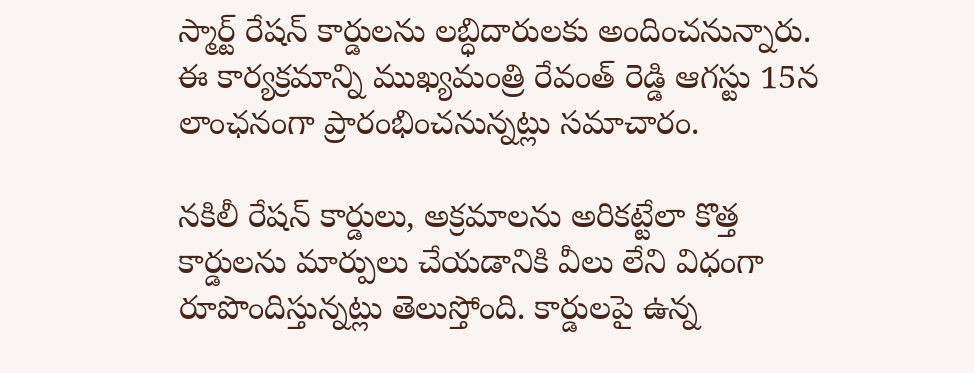స్మార్ట్ రేషన్ కార్డులను లబ్ధిదారులకు అందించనున్నారు. ఈ కార్యక్రమాన్ని ముఖ్యమంత్రి రేవంత్ రెడ్డి ఆగస్టు 15న లాంఛనంగా ప్రారంభించనున్నట్లు సమాచారం.

నకిలీ రేషన్ కార్డులు, అక్రమాలను అరికట్టేలా కొత్త కార్డులను మార్పులు చేయడానికి వీలు లేని విధంగా రూపొందిస్తున్నట్లు తెలుస్తోంది. కార్డులపై ఉన్న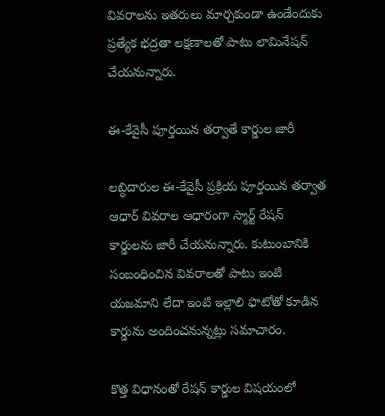వివరాలను ఇతరులు మార్చకుండా ఉండేందుకు ప్రత్యేక భద్రతా లక్షణాలతో పాటు లామినేషన్ చేయనున్నారు.

ఈ-కేవైసీ పూర్తయిన తర్వాతే కార్డుల జారీ

లబ్ధిదారుల ఈ-కేవైసీ ప్రక్రియ పూర్తయిన తర్వాత ఆధార్ వివరాల ఆధారంగా స్మార్ట్ రేషన్ కార్డులను జారీ చేయనున్నారు. కుటుంబానికి సంబంధించిన వివరాలతో పాటు ఇంటి యజమాని లేదా ఇంటి ఇల్లాలి ఫొటోతో కూడిన కార్డును అందించనున్నట్లు సమాచారం.

కొత్త విధానంతో రేషన్ కార్డుల విషయంలో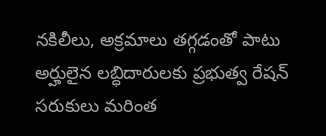నకిలీలు, అక్రమాలు తగ్గడంతో పాటు అర్హులైన లబ్ధిదారులకు ప్రభుత్వ రేషన్ సరుకులు మరింత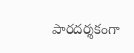పారదర్శకంగా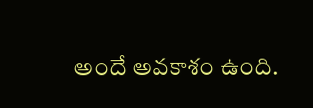అందే అవకాశం ఉంది.